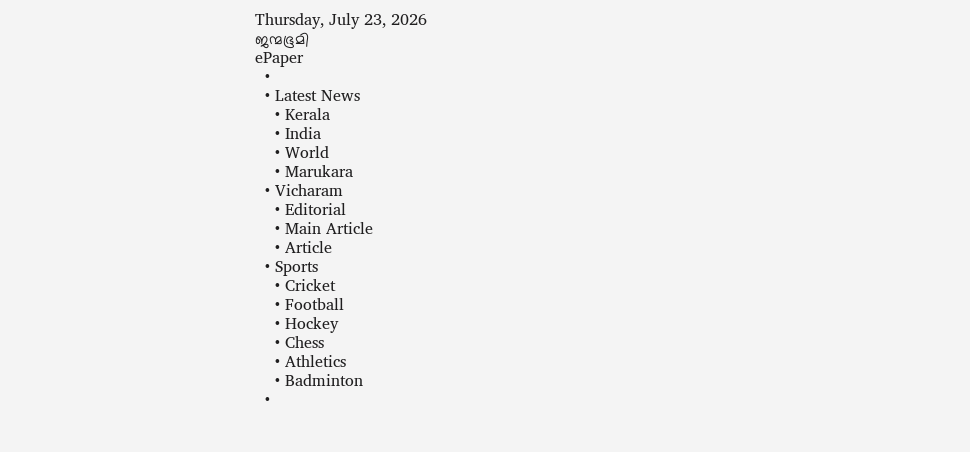Thursday, July 23, 2026
ജന്മഭൂമി
ePaper
  •
  • Latest News
    • Kerala
    • India
    • World
    • Marukara
  • Vicharam
    • Editorial
    • Main Article
    • Article
  • Sports
    • Cricket
    • Football
    • Hockey
    • Chess
    • Athletics
    • Badminton
  •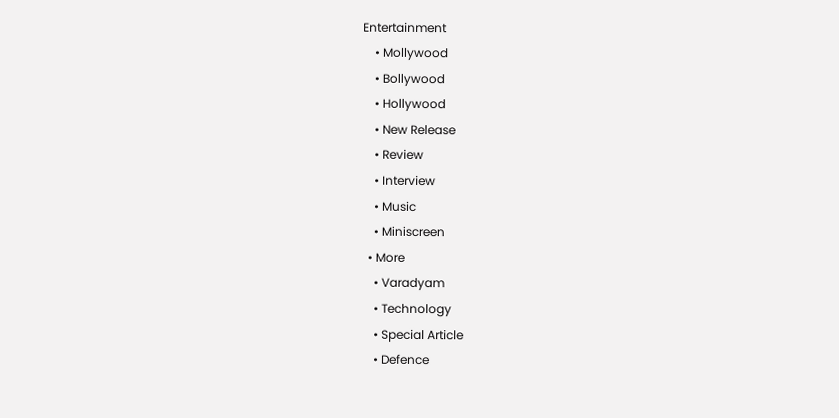Entertainment
    • Mollywood
    • Bollywood
    • Hollywood
    • New Release
    • Review
    • Interview
    • Music
    • Miniscreen
  • More
    • Varadyam
    • Technology
    • Special Article
    • Defence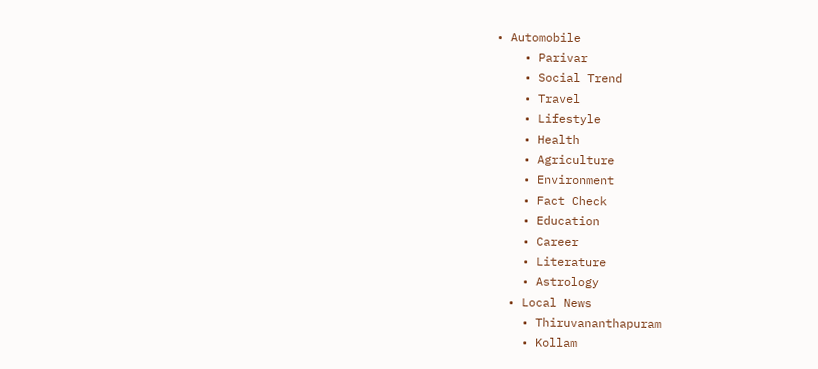• Automobile
    • Parivar
    • Social Trend
    • Travel
    • Lifestyle
    • Health
    • Agriculture
    • Environment
    • Fact Check
    • Education
    • Career
    • Literature
    • Astrology
  • Local News
    • Thiruvananthapuram
    • Kollam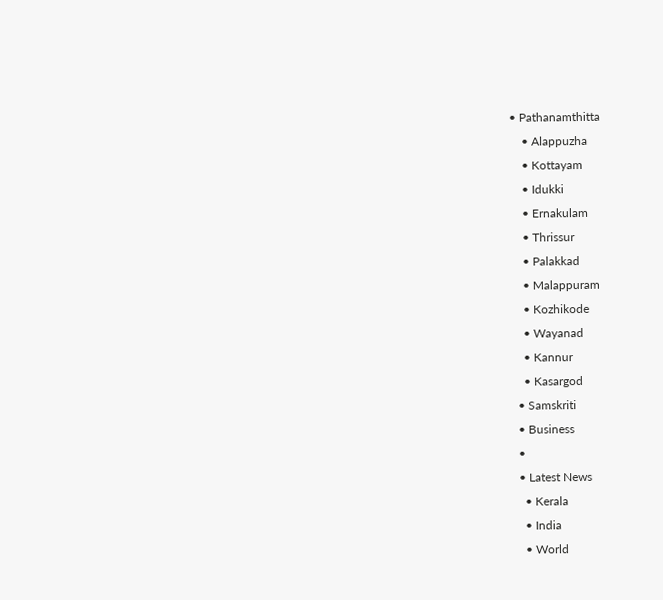• Pathanamthitta
    • Alappuzha
    • Kottayam
    • Idukki
    • Ernakulam
    • Thrissur
    • Palakkad
    • Malappuram
    • Kozhikode
    • Wayanad
    • Kannur
    • Kasargod
  • Samskriti
  • Business
  •
  • Latest News
    • Kerala
    • India
    • World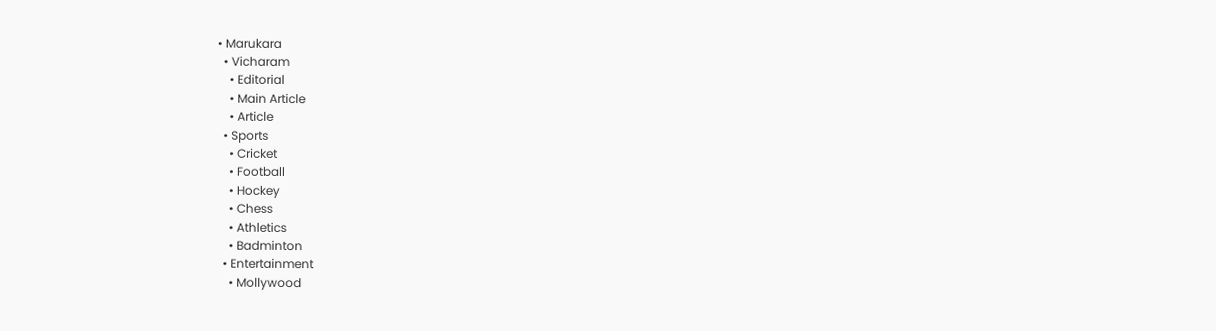• Marukara
  • Vicharam
    • Editorial
    • Main Article
    • Article
  • Sports
    • Cricket
    • Football
    • Hockey
    • Chess
    • Athletics
    • Badminton
  • Entertainment
    • Mollywood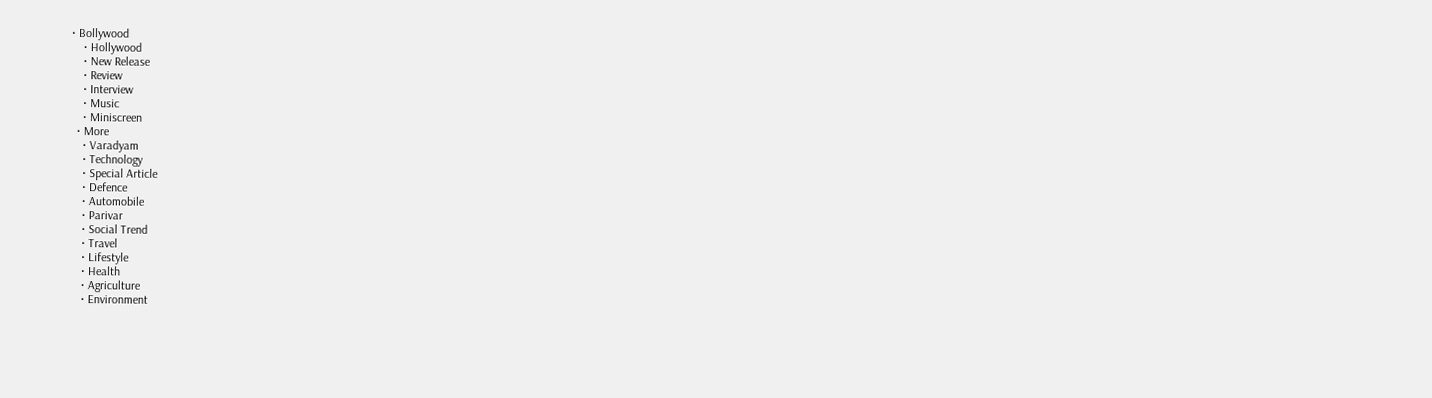• Bollywood
    • Hollywood
    • New Release
    • Review
    • Interview
    • Music
    • Miniscreen
  • More
    • Varadyam
    • Technology
    • Special Article
    • Defence
    • Automobile
    • Parivar
    • Social Trend
    • Travel
    • Lifestyle
    • Health
    • Agriculture
    • Environment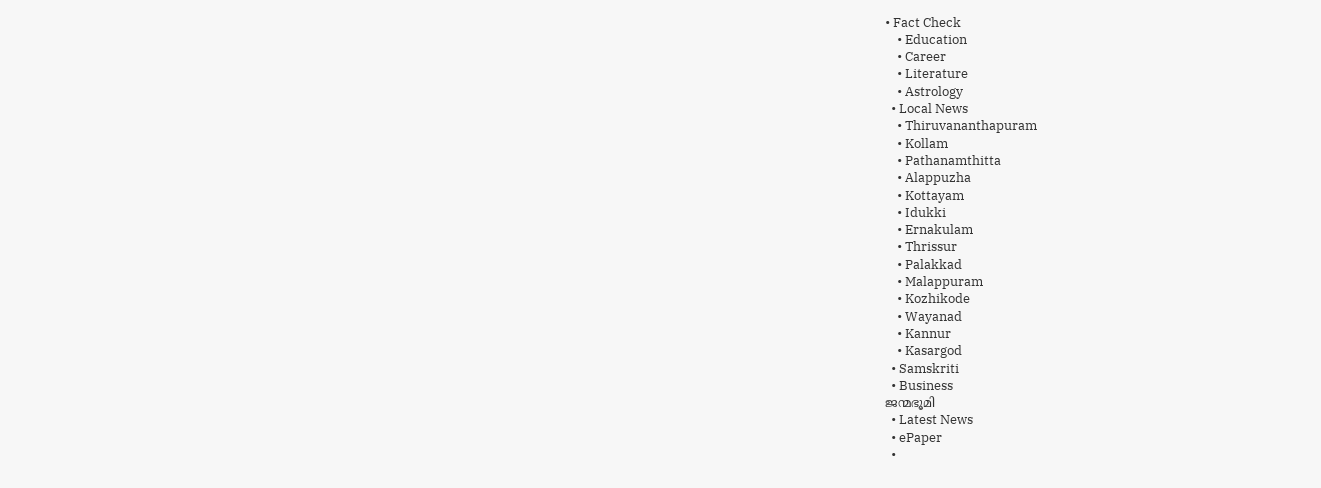• Fact Check
    • Education
    • Career
    • Literature
    • Astrology
  • Local News
    • Thiruvananthapuram
    • Kollam
    • Pathanamthitta
    • Alappuzha
    • Kottayam
    • Idukki
    • Ernakulam
    • Thrissur
    • Palakkad
    • Malappuram
    • Kozhikode
    • Wayanad
    • Kannur
    • Kasargod
  • Samskriti
  • Business
ജന്മഭൂമി
  • Latest News
  • ePaper
  •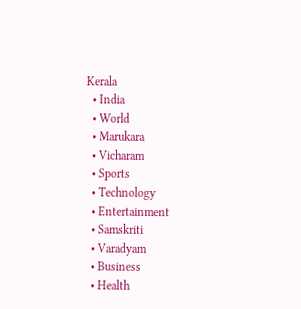Kerala
  • India
  • World
  • Marukara
  • Vicharam
  • Sports
  • Technology
  • Entertainment
  • Samskriti
  • Varadyam
  • Business
  • Health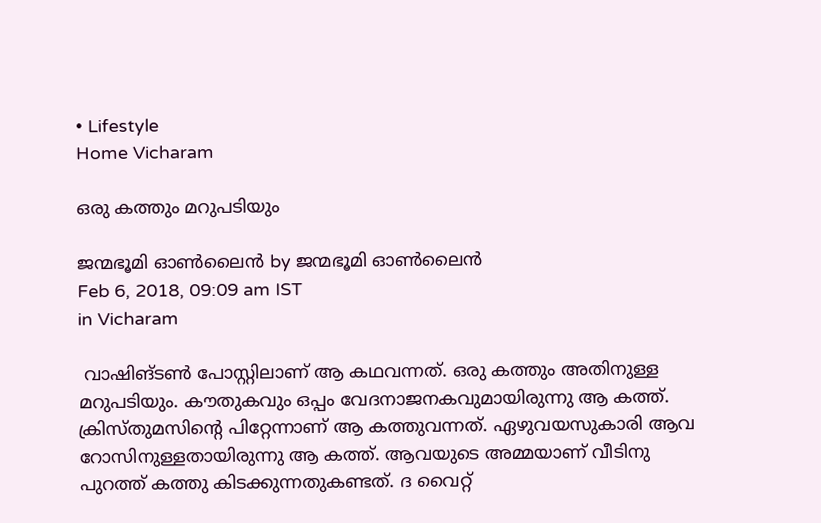• Lifestyle
Home Vicharam

ഒരു കത്തും മറുപടിയും

ജന്മഭൂമി ഓണ്‍ലൈന്‍ by ജന്മഭൂമി ഓണ്‍ലൈന്‍
Feb 6, 2018, 09:09 am IST
in Vicharam

 വാഷിങ്ടണ്‍ പോസ്റ്റിലാണ് ആ കഥവന്നത്. ഒരു കത്തും അതിനുള്ള മറുപടിയും. കൗതുകവും ഒപ്പം വേദനാജനകവുമായിരുന്നു ആ കത്ത്. ക്രിസ്തുമസിന്റെ പിറ്റേന്നാണ് ആ കത്തുവന്നത്. ഏഴുവയസുകാരി ആവ റോസിനുള്ളതായിരുന്നു ആ കത്ത്. ആവയുടെ അമ്മയാണ് വീടിനു പുറത്ത് കത്തു കിടക്കുന്നതുകണ്ടത്. ദ വൈറ്റ്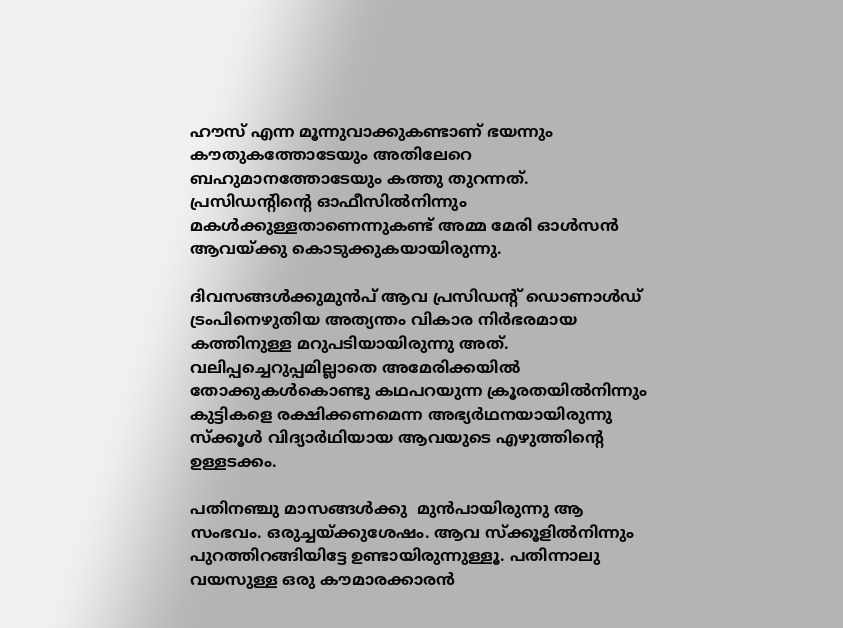ഹൗസ് എന്ന മൂന്നുവാക്കുകണ്ടാണ് ഭയന്നും കൗതുകത്തോടേയും അതിലേറെ ബഹുമാനത്തോടേയും കത്തു തുറന്നത്. പ്രസിഡന്റിന്റെ ഓഫീസില്‍നിന്നും മകള്‍ക്കുള്ളതാണെന്നുകണ്ട് അമ്മ മേരി ഓള്‍സന്‍ ആവയ്‌ക്കു കൊടുക്കുകയായിരുന്നു.

ദിവസങ്ങള്‍ക്കുമുന്‍പ് ആവ പ്രസിഡന്റ് ഡൊണാള്‍ഡ് ട്രംപിനെഴുതിയ അത്യന്തം വികാര നിര്‍ഭരമായ കത്തിനുള്ള മറുപടിയായിരുന്നു അത്. വലിപ്പച്ചെറുപ്പമില്ലാതെ അമേരിക്കയില്‍ തോക്കുകള്‍കൊണ്ടു കഥപറയുന്ന ക്രൂരതയില്‍നിന്നും കുട്ടികളെ രക്ഷിക്കണമെന്ന അഭ്യര്‍ഥനയായിരുന്നു സ്‌ക്കൂള്‍ വിദ്യാര്‍ഥിയായ ആവയുടെ എഴുത്തിന്റെ ഉള്ളടക്കം.

പതിനഞ്ചു മാസങ്ങള്‍ക്കു  മുന്‍പായിരുന്നു ആ സംഭവം. ഒരുച്ചയ്‌ക്കുശേഷം. ആവ സ്‌ക്കൂളില്‍നിന്നും പുറത്തിറങ്ങിയിട്ടേ ഉണ്ടായിരുന്നുള്ളൂ. പതിന്നാലു വയസുള്ള ഒരു കൗമാരക്കാരന്‍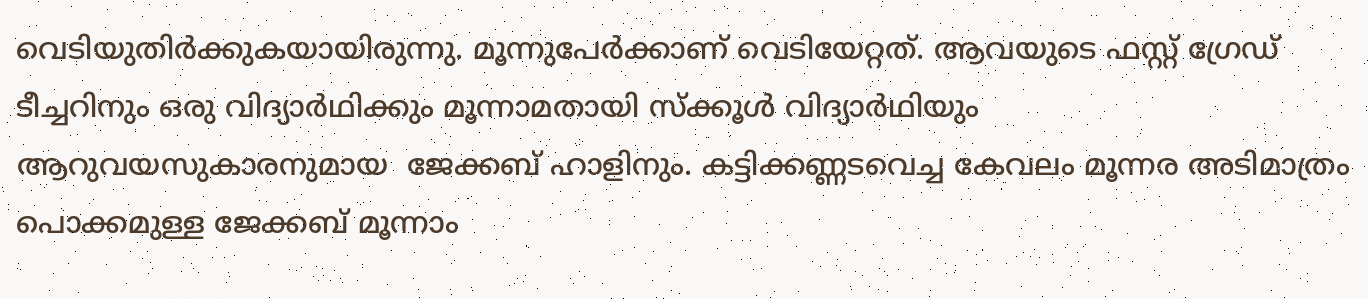വെടിയുതിര്‍ക്കുകയായിരുന്നു. മൂന്നുപേര്‍ക്കാണ് വെടിയേറ്റത്. ആവയുടെ ഫസ്റ്റ് ഗ്രേഡ് ടീച്ചറിനും ഒരു വിദ്യാര്‍ഥിക്കും മൂന്നാമതായി സ്‌ക്കൂള്‍ വിദ്യാര്‍ഥിയും  ആറുവയസുകാരനുമായ  ജേക്കബ് ഹാളിനും. കട്ടിക്കണ്ണടവെച്ച കേവലം മൂന്നര അടിമാത്രം പൊക്കമുള്ള ജേക്കബ് മൂന്നാം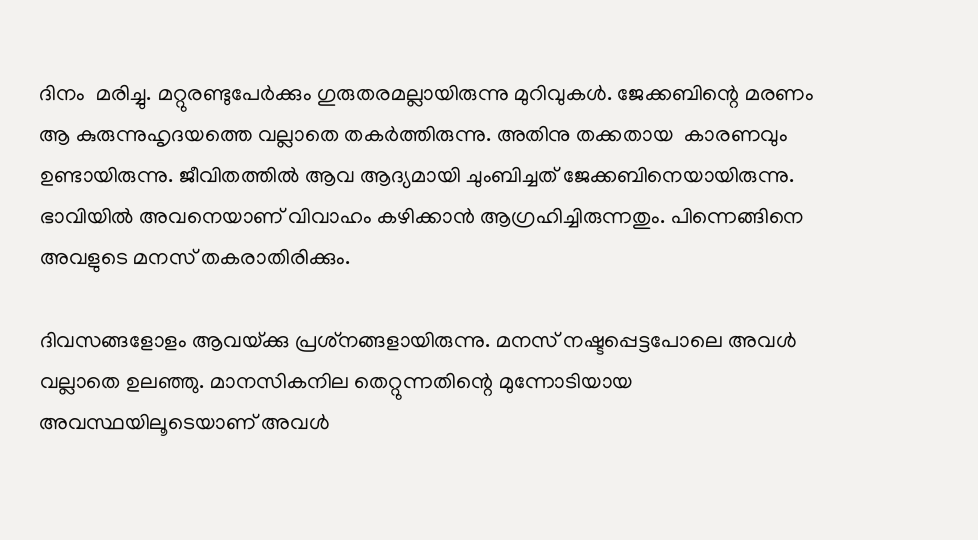ദിനം  മരിച്ചു. മറ്റുരണ്ടുപേര്‍ക്കും ഗുരുതരമല്ലായിരുന്നു മുറിവുകള്‍. ജേക്കബിന്റെ മരണം ആ കുരുന്നുഹൃദയത്തെ വല്ലാതെ തകര്‍ത്തിരുന്നു. അതിനു തക്കതായ  കാരണവും ഉണ്ടായിരുന്നു. ജീവിതത്തില്‍ ആവ ആദ്യമായി ചുംബിച്ചത് ജേക്കബിനെയായിരുന്നു. ഭാവിയില്‍ അവനെയാണ് വിവാഹം കഴിക്കാന്‍ ആഗ്രഹിച്ചിരുന്നതും. പിന്നെങ്ങിനെ അവളുടെ മനസ് തകരാതിരിക്കും.

ദിവസങ്ങളോളം ആവയ്‌ക്കു പ്രശ്‌നങ്ങളായിരുന്നു. മനസ് നഷ്ടപ്പെട്ടപോലെ അവള്‍ വല്ലാതെ ഉലഞ്ഞു. മാനസികനില തെറ്റുന്നതിന്റെ മുന്നോടിയായ അവസ്ഥയിലൂടെയാണ് അവള്‍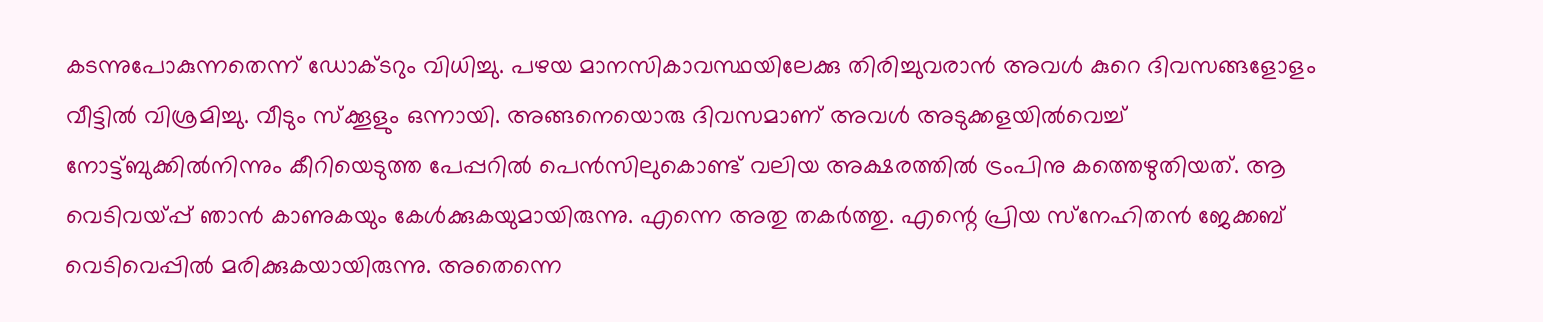കടന്നുപോകുന്നതെന്ന് ഡോക്ടറും വിധിച്ചു. പഴയ മാനസികാവസ്ഥയിലേക്കു തിരിച്ചുവരാന്‍ അവള്‍ കുറെ ദിവസങ്ങളോളം  വീട്ടില്‍ വിശ്രമിച്ചു. വീടും സ്‌ക്കൂളും ഒന്നായി. അങ്ങനെയൊരു ദിവസമാണ് അവള്‍ അടുക്കളയില്‍വെച്ച് നോട്ട്ബുക്കില്‍നിന്നും കീറിയെടുത്ത പേപ്പറില്‍ പെന്‍സിലുകൊണ്ട് വലിയ അക്ഷരത്തില്‍ ട്രംപിനു കത്തെഴുതിയത്. ആ വെടിവയ്‌പ്പ് ഞാന്‍ കാണുകയും കേള്‍ക്കുകയുമായിരുന്നു. എന്നെ അതു തകര്‍ത്തു. എന്റെ പ്രിയ സ്‌നേഹിതന്‍ ജേക്കബ് വെടിവെപ്പില്‍ മരിക്കുകയായിരുന്നു. അതെന്നെ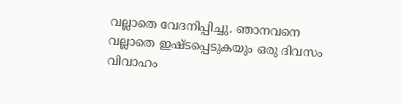വല്ലാതെ വേദനിപ്പിച്ചു. ഞാനവനെ വല്ലാതെ ഇഷ്ടപ്പെടുകയും ഒരു ദിവസം വിവാഹം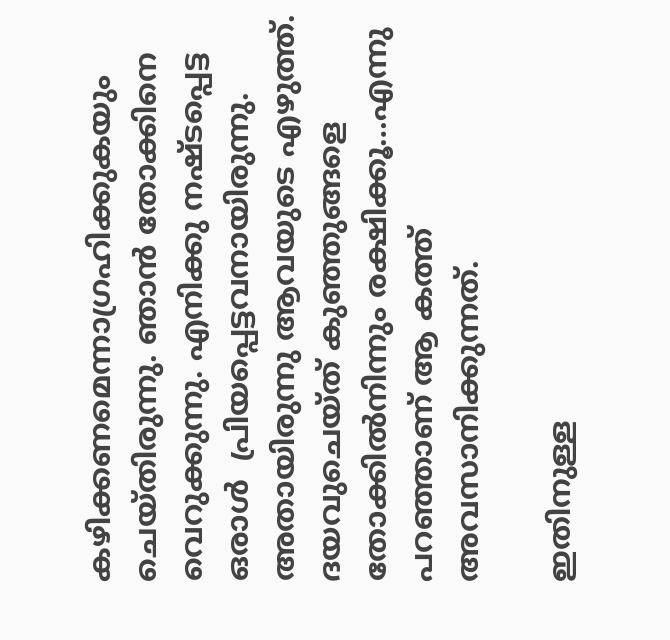കഴിക്കണമെന്നാഗ്രഹിക്കുകയും ചെയ്തിരുന്നു. ഞാന്‍ തോക്കിനെ വെറുക്കുന്നു. എനിക്കു നഷ്ടപ്പെട്ട ഒരാള്‍  പ്രിയപ്പെട്ടവനായിരുന്നു. അതായിരുന്നു ആവയുടെ എഴുത്ത്. ദയവുചെയ്ത് കുഞ്ഞുങ്ങളെ തോക്കില്‍നിന്നും രക്ഷിക്കൂ…എന്നു പറഞ്ഞാണ് ആ കത്ത് അവസാനിക്കുന്നത്.

ഇതിനുള്ള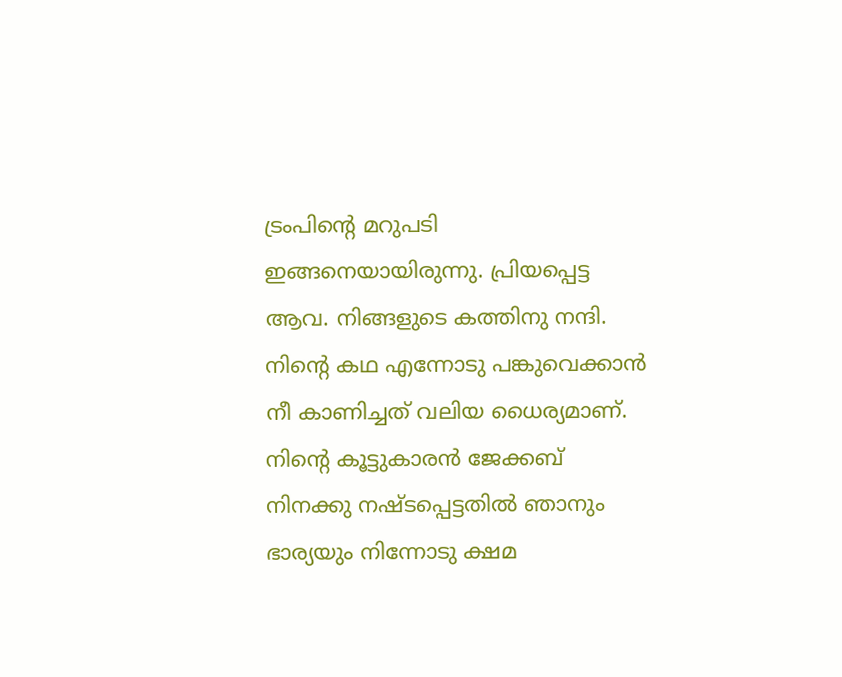ട്രംപിന്റെ മറുപടി ഇങ്ങനെയായിരുന്നു. പ്രിയപ്പെട്ട ആവ. നിങ്ങളുടെ കത്തിനു നന്ദി. നിന്റെ കഥ എന്നോടു പങ്കുവെക്കാന്‍ നീ കാണിച്ചത് വലിയ ധൈര്യമാണ്. നിന്റെ കൂട്ടുകാരന്‍ ജേക്കബ് നിനക്കു നഷ്ടപ്പെട്ടതില്‍ ഞാനും ഭാര്യയും നിന്നോടു ക്ഷമ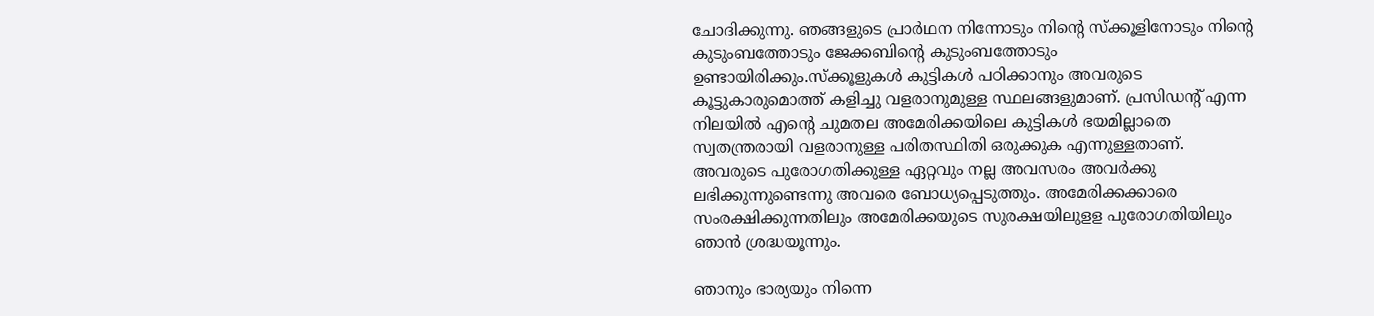ചോദിക്കുന്നു. ഞങ്ങളുടെ പ്രാര്‍ഥന നിന്നോടും നിന്റെ സ്‌ക്കൂളിനോടും നിന്റെ കുടുംബത്തോടും ജേക്കബിന്റെ കുടുംബത്തോടും ഉണ്ടായിരിക്കും.സ്‌ക്കൂളുകള്‍ കുട്ടികള്‍ പഠിക്കാനും അവരുടെ കൂട്ടുകാരുമൊത്ത് കളിച്ചു വളരാനുമുള്ള സ്ഥലങ്ങളുമാണ്. പ്രസിഡന്റ് എന്ന  നിലയില്‍ എന്റെ ചുമതല അമേരിക്കയിലെ കുട്ടികള്‍ ഭയമില്ലാതെ സ്വതന്ത്രരായി വളരാനുള്ള പരിതസ്ഥിതി ഒരുക്കുക എന്നുള്ളതാണ്. അവരുടെ പുരോഗതിക്കുള്ള ഏറ്റവും നല്ല അവസരം അവര്‍ക്കു ലഭിക്കുന്നുണ്ടെന്നു അവരെ ബോധ്യപ്പെടുത്തും. അമേരിക്കക്കാരെ സംരക്ഷിക്കുന്നതിലും അമേരിക്കയുടെ സുരക്ഷയിലുളള പുരോഗതിയിലും ഞാന്‍ ശ്രദ്ധയൂന്നും.

ഞാനും ഭാര്യയും നിന്നെ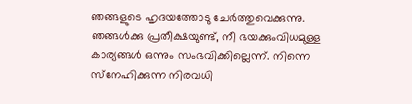ഞങ്ങളുടെ ഹൃദയത്തോടു ചേര്‍ത്തുവെക്കുന്നു. ഞങ്ങള്‍ക്കു പ്രതീക്ഷയുണ്ട്, നീ ഭയക്കുംവിധമുള്ള കാര്യങ്ങള്‍ ഒന്നും സംഭവിക്കില്ലെന്ന്. നിന്നെ സ്‌നേഹിക്കുന്ന നിരവധി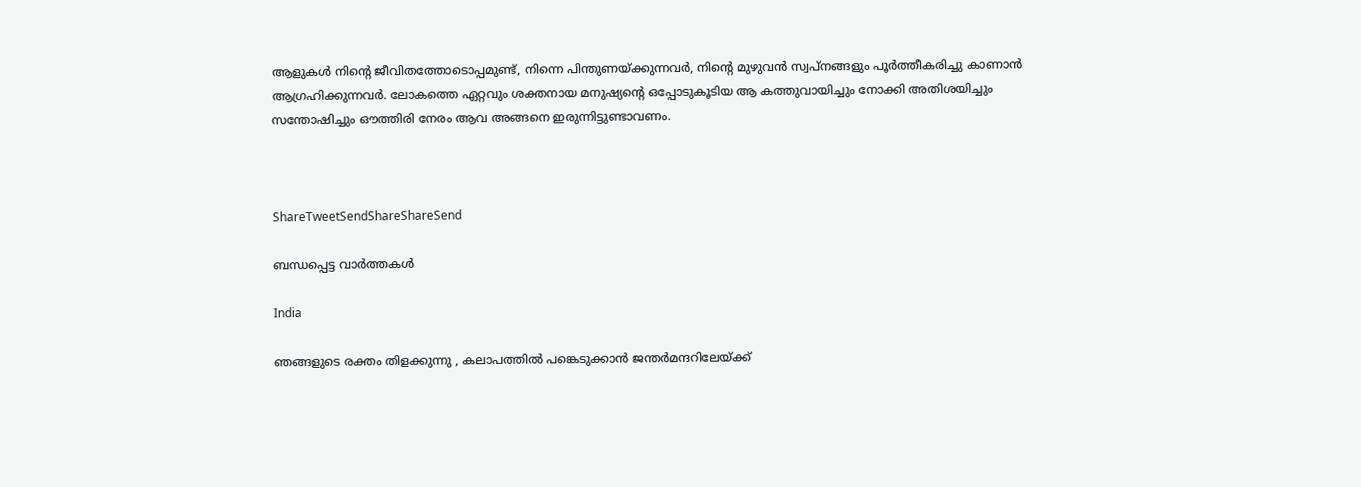ആളുകള്‍ നിന്റെ ജീവിതത്തോടൊപ്പമുണ്ട്, നിന്നെ പിന്തുണയ്‌ക്കുന്നവര്‍, നിന്റെ മുഴുവന്‍ സ്വപ്നങ്ങളും പൂര്‍ത്തീകരിച്ചു കാണാന്‍ ആഗ്രഹിക്കുന്നവര്‍. ലോകത്തെ ഏറ്റവും ശക്തനായ മനുഷ്യന്റെ ഒപ്പോടുകൂടിയ ആ കത്തുവായിച്ചും നോക്കി അതിശയിച്ചും സന്തോഷിച്ചും ഔത്തിരി നേരം ആവ അങ്ങനെ ഇരുന്നിട്ടുണ്ടാവണം.



ShareTweetSendShareShareSend

ബന്ധപ്പെട്ട വാര്‍ത്തകള്‍

India

ഞങ്ങളുടെ രക്തം തിളക്കുന്നു , കലാപത്തിൽ പങ്കെടുക്കാൻ ജന്തർമന്ദറിലേയ്‌ക്ക്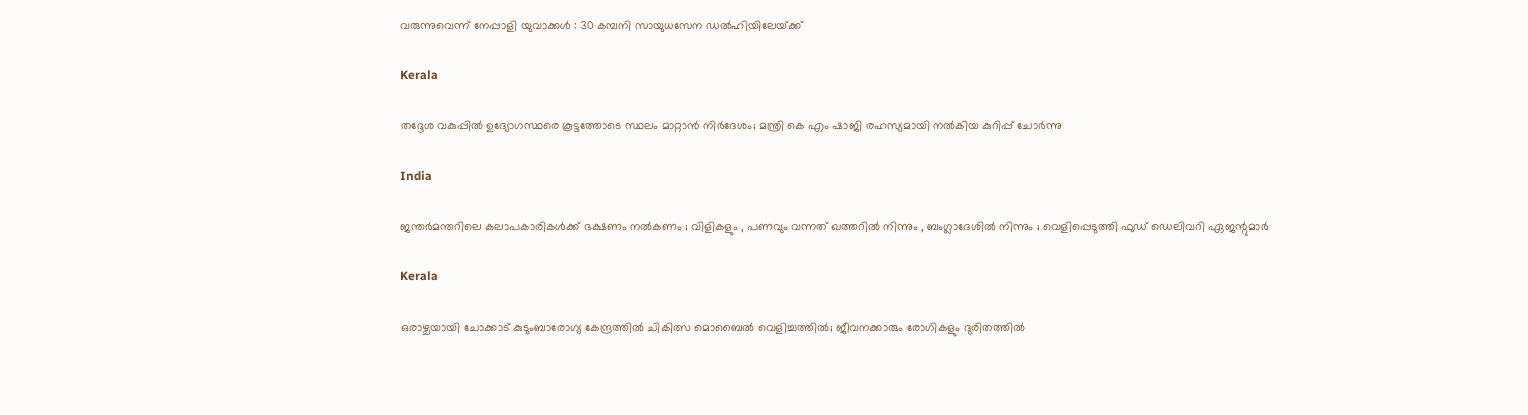വരുന്നുവെന്ന് നേപ്പാളി യുവാക്കൾ : 30 കമ്പനി സായുധസേന ഡൽഹിയിലേയ്‌ക്ക്

Kerala

തദ്ദേശ വകുപ്പിൽ ഉദ്യോഗസ്ഥരെ കൂട്ടത്തോടെ സ്ഥലം മാറ്റാൻ നിർദേശം; മന്ത്രി കെ എം ഷാജി രഹസ്യമായി നൽകിയ കുറിപ്പ് ചോർന്നു

India

ജന്തർമന്തറിലെ കലാപകാരികൾക്ക് ഭക്ഷണം നൽകണം ; വിളികളും , പണവും വന്നത് ഖത്തറിൽ നിന്നും , ബംഗ്ലാദേശിൽ നിന്നും ; വെളിപ്പെടുത്തി ഫുഡ് ഡെലിവറി ഏജന്റുമാർ

Kerala

ഒരാഴ്ചയായി ചോക്കാട് കുടുംബാരോഗ്യ കേന്ദ്രത്തിൽ ചികിത്സ മൊബൈൽ വെളിച്ചത്തിൽ; ജീവനക്കാരും രോഗികളും ദുരിതത്തിൽ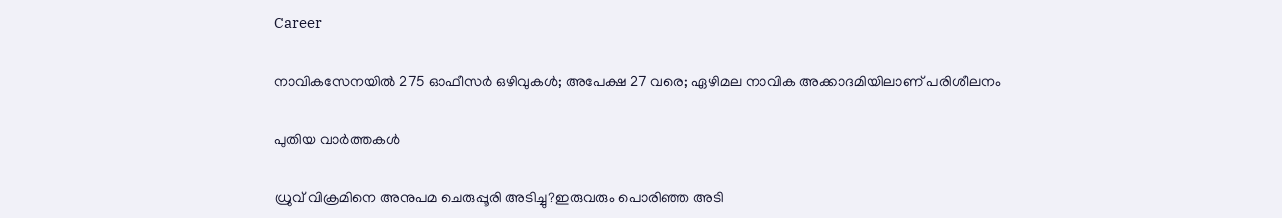Career

നാവികസേനയില്‍ 275 ഓഫീസര്‍ ഒഴിവുകള്‍; അപേക്ഷ 27 വരെ; ഏഴിമല നാവിക അക്കാദമിയിലാണ് പരിശീലനം

പുതിയ വാര്‍ത്തകള്‍

ധ്രുവ് വിക്രമിനെ അനുപമ ചെരുപ്പൂരി അടിച്ചു?ഇരുവരും പൊരിഞ്ഞ അടി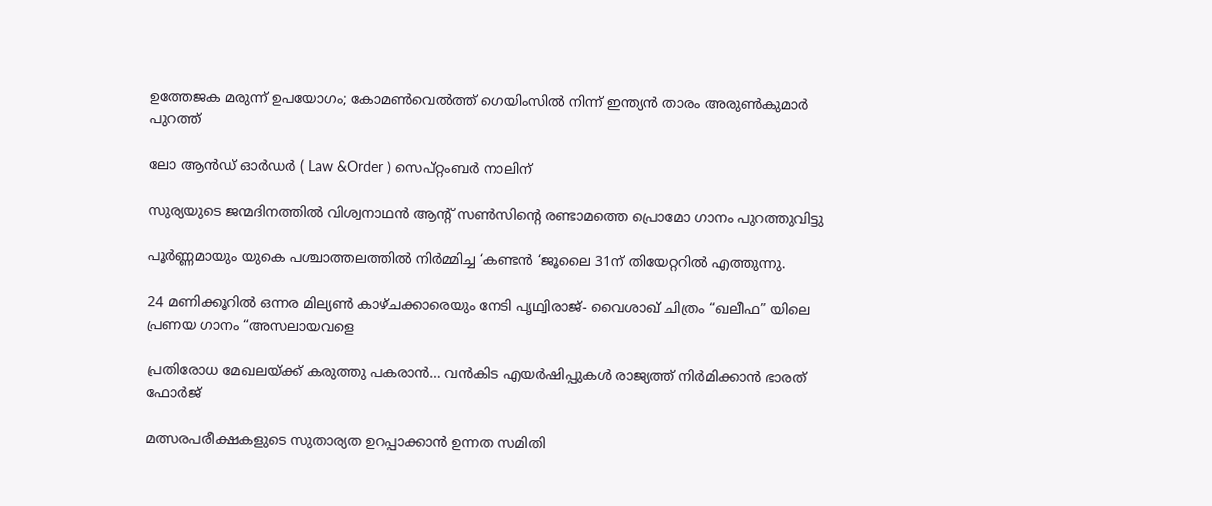ഉത്തേജക മരുന്ന് ഉപയോഗം; കോമൺവെൽത്ത് ഗെയിംസിൽ നിന്ന് ഇന്ത്യൻ താരം അരുൺകുമാർ പുറത്ത്

ലോ ആൻഡ് ഓർഡർ ( Law &Order ) സെപ്റ്റംബർ നാലിന്

സുര്യയുടെ ജന്മദിനത്തിൽ വിശ്വനാഥൻ ആന്റ് സൺസിന്റെ രണ്ടാമത്തെ പ്രൊമോ ഗാനം പുറത്തുവിട്ടു

പൂർണ്ണമായും യുകെ പശ്ചാത്തലത്തിൽ നിർമ്മിച്ച ‘കണ്ടൻ ‘ജൂലൈ 31ന് തിയേറ്ററിൽ എത്തുന്നു.

24 മണിക്കൂറിൽ ഒന്നര മില്യൺ കാഴ്ചക്കാരെയും നേടി പൃഥ്വിരാജ്- വൈശാഖ് ചിത്രം “ഖലീഫ” യിലെ പ്രണയ ഗാനം “അസലായവളെ

പ്രതിരോധ മേഖലയ്‌ക്ക് കരുത്തു പകരാന്‍… വന്‍കിട എയര്‍ഷിപ്പുകള്‍ രാജ്യത്ത് നിര്‍മിക്കാന്‍ ഭാരത് ഫോര്‍ജ്

മത്സരപരീക്ഷകളുടെ സുതാര്യത ഉറപ്പാക്കാന്‍ ഉന്നത സമിതി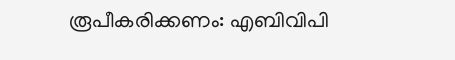രൂപീകരിക്കണം: എബിവിപി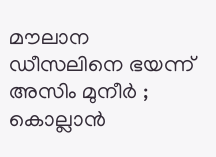മൗലാന ഡീസലിനെ ഭയന്ന് അസിം മുനീർ ; കൊല്ലാൻ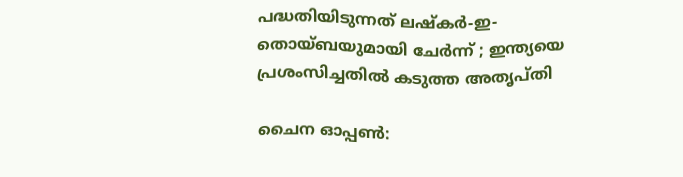പദ്ധതിയിടുന്നത് ലഷ്കർ-ഇ-തൊയ്ബയുമായി ചേർന്ന് ; ഇന്ത്യയെ പ്രശംസിച്ചതിൽ കടുത്ത അതൃപ്തി

ചൈന ഓപ്പണ്‍: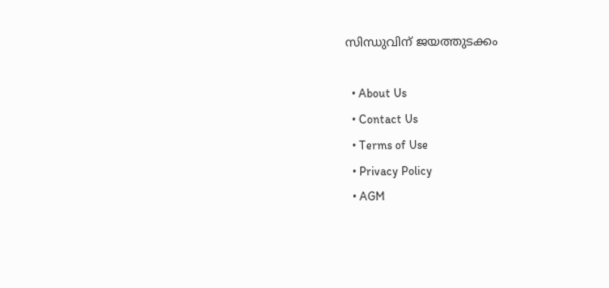സിന്ധുവിന് ജയത്തുടക്കം

  • About Us
  • Contact Us
  • Terms of Use
  • Privacy Policy
  • AGM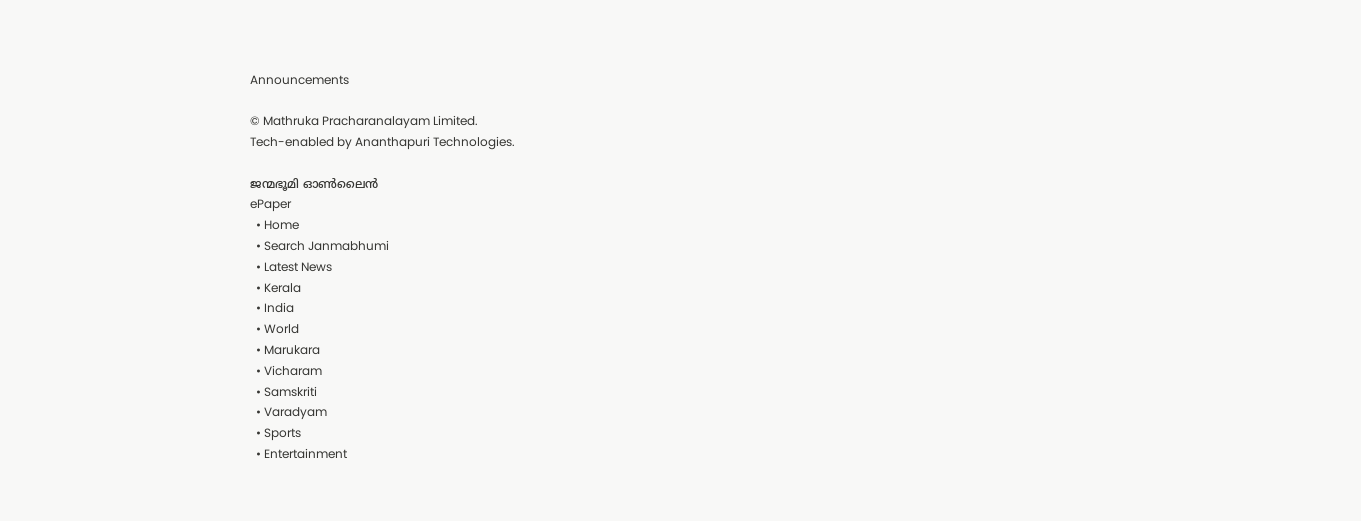Announcements

© Mathruka Pracharanalayam Limited.
Tech-enabled by Ananthapuri Technologies.

ജന്മഭൂമി ഓണ്‍ലൈന്‍
ePaper
  • Home
  • Search Janmabhumi
  • Latest News
  • Kerala
  • India
  • World
  • Marukara
  • Vicharam
  • Samskriti
  • Varadyam
  • Sports
  • Entertainment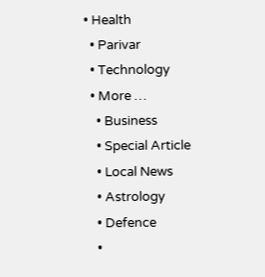• Health
  • Parivar
  • Technology
  • More …
    • Business
    • Special Article
    • Local News
    • Astrology
    • Defence
    •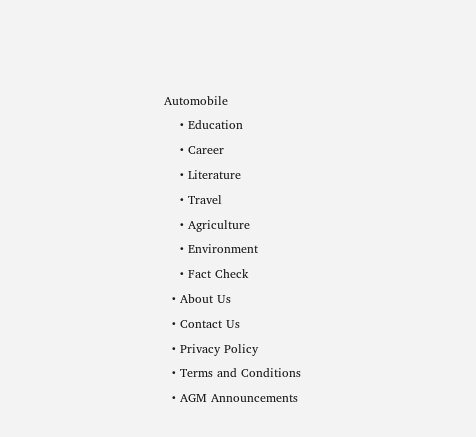Automobile
    • Education
    • Career
    • Literature
    • Travel
    • Agriculture
    • Environment
    • Fact Check
  • About Us
  • Contact Us
  • Privacy Policy
  • Terms and Conditions
  • AGM Announcements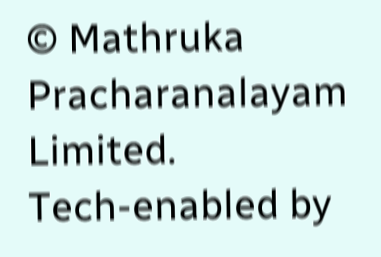© Mathruka Pracharanalayam Limited.
Tech-enabled by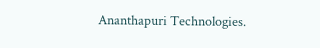Ananthapuri Technologies.